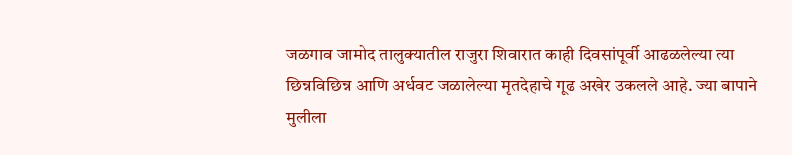जळगाव जामोद तालुक्यातील राजुरा शिवारात काही दिवसांपूर्वी आढळलेल्या त्या छिन्नविछिन्न आणि अर्धवट जळालेल्या मृतदेहाचे गूढ अखेर उकलले आहे. ज्या बापाने मुलीला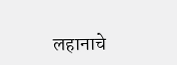लहानाचे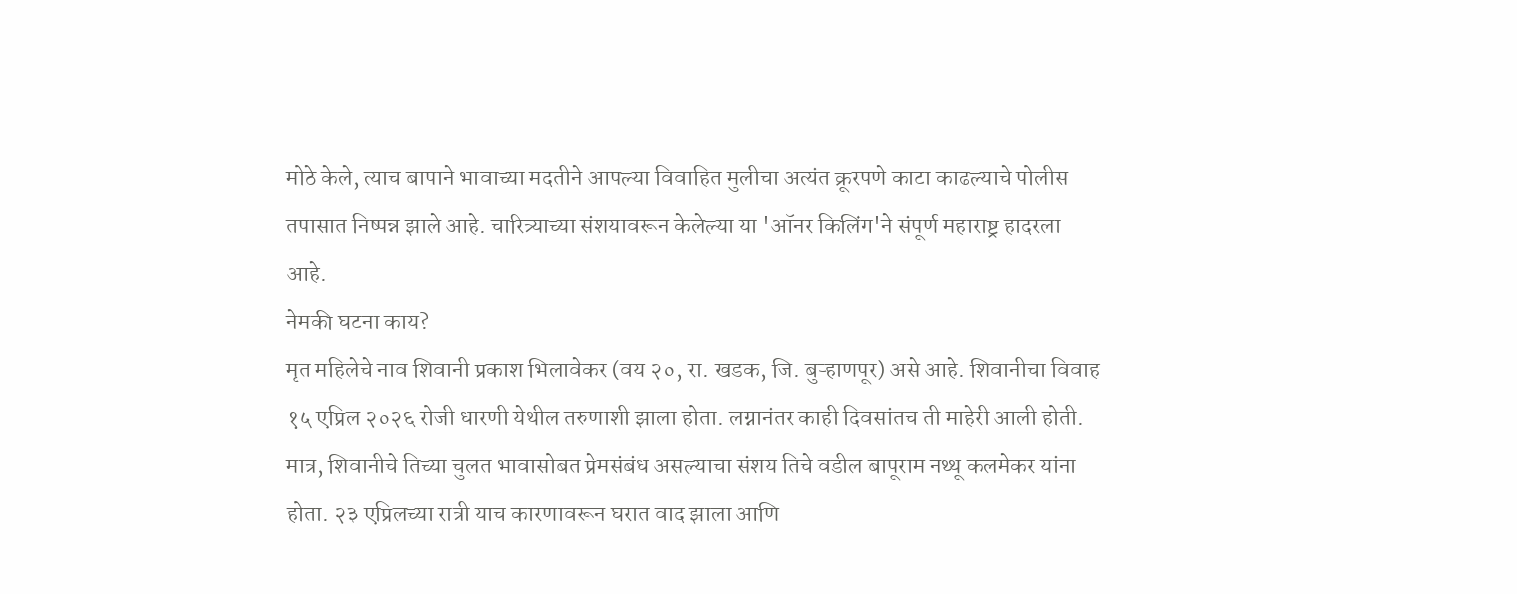मोठे केले, त्याच बापाने भावाच्या मदतीने आपल्या विवाहित मुलीचा अत्यंत क्रूरपणे काटा काढल्याचे पोलीस तपासात निष्पन्न झाले आहे. चारित्र्याच्या संशयावरून केलेल्या या 'ऑनर किलिंग'ने संपूर्ण महाराष्ट्र हादरला आहे.
नेमकी घटना काय?
मृत महिलेचे नाव शिवानी प्रकाश भिलावेकर (वय २०, रा. खडक, जि. बुऱ्हाणपूर) असे आहे. शिवानीचा विवाह १५ एप्रिल २०२६ रोजी धारणी येथील तरुणाशी झाला होता. लग्नानंतर काही दिवसांतच ती माहेरी आली होती. मात्र, शिवानीचे तिच्या चुलत भावासोबत प्रेमसंबंध असल्याचा संशय तिचे वडील बापूराम नथ्थू कलमेकर यांना होता. २३ एप्रिलच्या रात्री याच कारणावरून घरात वाद झाला आणि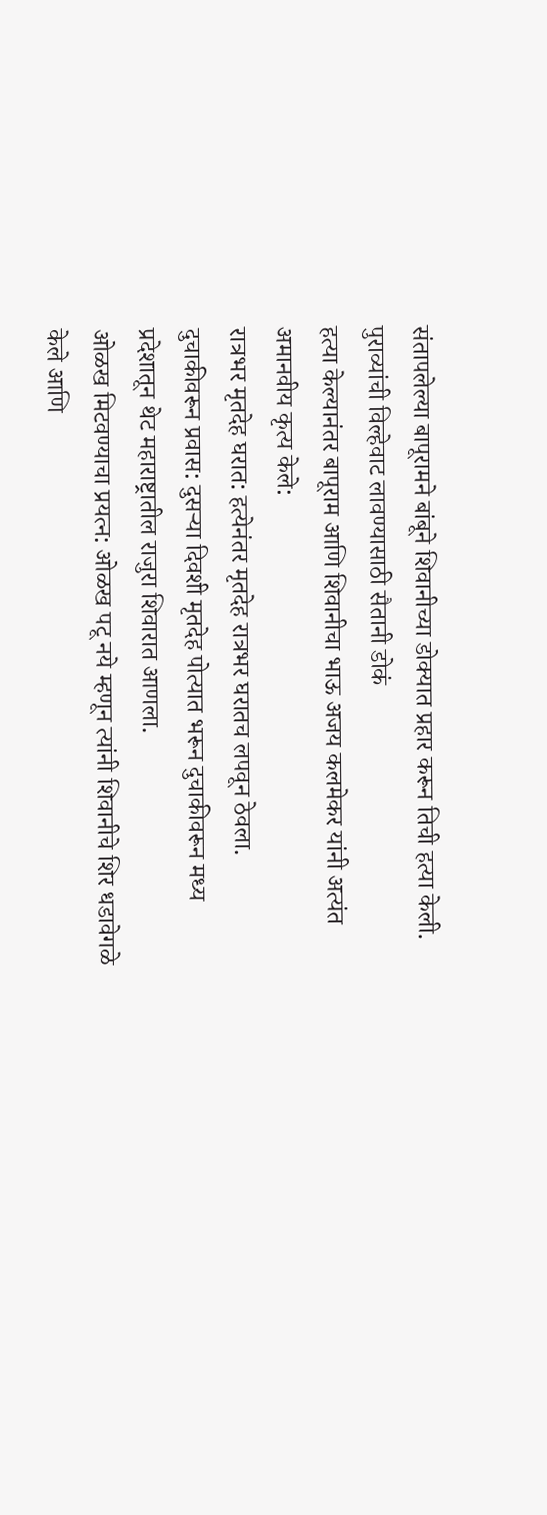संतापलेल्या बापूरामने बांबूने शिवानीच्या डोक्यात प्रहार करून तिची हत्या केली.
पुराव्यांची विल्हेवाट लावण्यासाठी सैतानी डोकं
हत्या केल्यानंतर बापूराम आणि शिवानीचा भाऊ अजय कलमेकर यांनी अत्यंत अमानवीय कृत्य केले:
रात्रभर मृतदेह घरात: हत्येनंतर मृतदेह रात्रभर घरातच लपवून ठेवला.
दुचाकीवरून प्रवास: दुसऱ्या दिवशी मृतदेह पोत्यात भरून दुचाकीवरून मध्य प्रदेशातून थेट महाराष्ट्रातील राजुरा शिवारात आणला.
ओळख मिटवण्याचा प्रयत्न: ओळख पटू नये म्हणून त्यांनी शिवानीचे शिर धडावेगळे केले आणि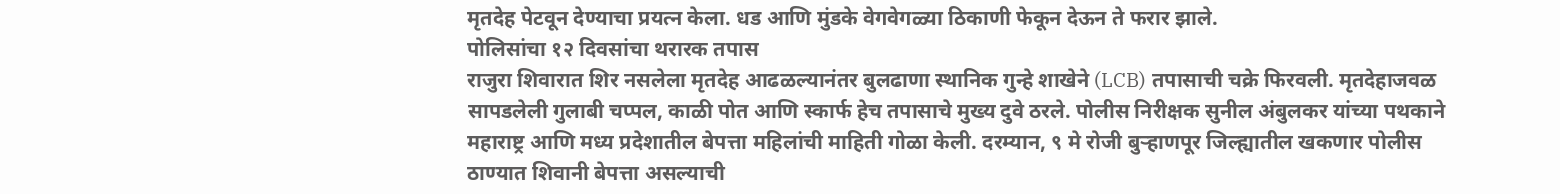मृतदेह पेटवून देण्याचा प्रयत्न केला. धड आणि मुंडके वेगवेगळ्या ठिकाणी फेकून देऊन ते फरार झाले.
पोलिसांचा १२ दिवसांचा थरारक तपास
राजुरा शिवारात शिर नसलेला मृतदेह आढळल्यानंतर बुलढाणा स्थानिक गुन्हे शाखेने (LCB) तपासाची चक्रे फिरवली. मृतदेहाजवळ सापडलेली गुलाबी चप्पल, काळी पोत आणि स्कार्फ हेच तपासाचे मुख्य दुवे ठरले. पोलीस निरीक्षक सुनील अंबुलकर यांच्या पथकाने महाराष्ट्र आणि मध्य प्रदेशातील बेपत्ता महिलांची माहिती गोळा केली. दरम्यान, ९ मे रोजी बुऱ्हाणपूर जिल्ह्यातील खकणार पोलीस ठाण्यात शिवानी बेपत्ता असल्याची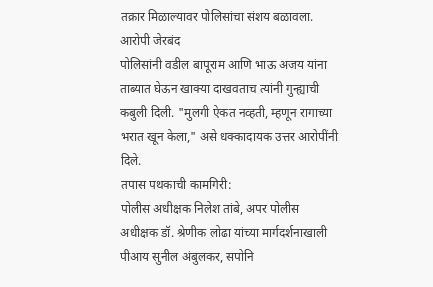तक्रार मिळाल्यावर पोलिसांचा संशय बळावला.
आरोपी जेरबंद
पोलिसांनी वडील बापूराम आणि भाऊ अजय यांना ताब्यात घेऊन खाक्या दाखवताच त्यांनी गुन्ह्याची कबुली दिली. "मुलगी ऐकत नव्हती, म्हणून रागाच्या भरात खून केला," असे धक्कादायक उत्तर आरोपींनी दिले.
तपास पथकाची कामगिरी:
पोलीस अधीक्षक निलेश तांबे, अपर पोलीस अधीक्षक डॉ. श्रेणीक लोढा यांच्या मार्गदर्शनाखाली पीआय सुनील अंबुलकर, सपोनि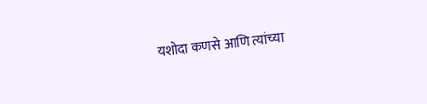यशोदा कणसे आणि त्यांच्या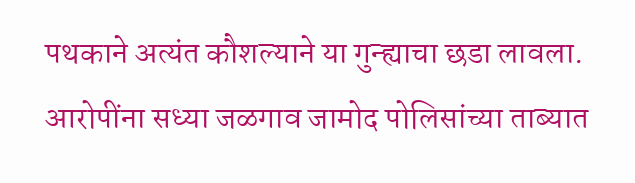पथकाने अत्यंत कौशल्याने या गुन्ह्याचा छडा लावला. आरोपींना सध्या जळगाव जामोद पोलिसांच्या ताब्यात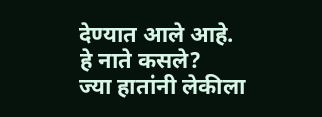देण्यात आले आहे.
हे नाते कसले?
ज्या हातांनी लेकीला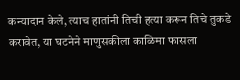कन्यादान केले, त्याच हातांनी तिची हत्या करून तिचे तुकडे करावेत, या घटनेने माणुसकीला काळिमा फासला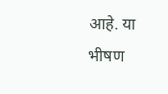आहे. या भीषण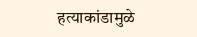हत्याकांडामुळे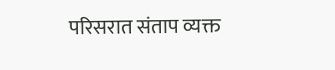परिसरात संताप व्यक्त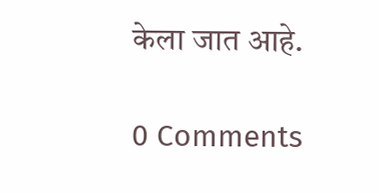केला जात आहे.

0 Comments